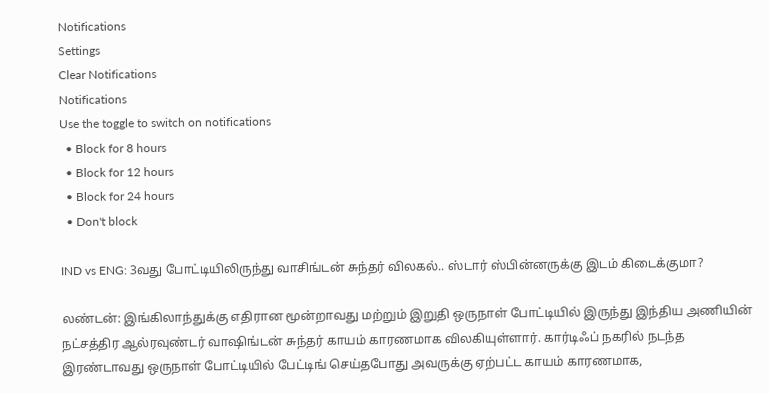Notifications
Settings
Clear Notifications
Notifications
Use the toggle to switch on notifications
  • Block for 8 hours
  • Block for 12 hours
  • Block for 24 hours
  • Don't block

IND vs ENG: 3வது போட்டியிலிருந்து வாசிங்டன் சுந்தர் விலகல்.. ஸ்டார் ஸ்பின்னருக்கு இடம் கிடைக்குமா?

லண்டன்: இங்கிலாந்துக்கு எதிரான மூன்றாவது மற்றும் இறுதி ஒருநாள் போட்டியில் இருந்து இந்திய அணியின் நட்சத்திர ஆல்ரவுண்டர் வாஷிங்டன் சுந்தர் காயம் காரணமாக விலகியுள்ளார். கார்டிஃப் நகரில் நடந்த இரண்டாவது ஒருநாள் போட்டியில் பேட்டிங் செய்தபோது அவருக்கு ஏற்பட்ட காயம் காரணமாக,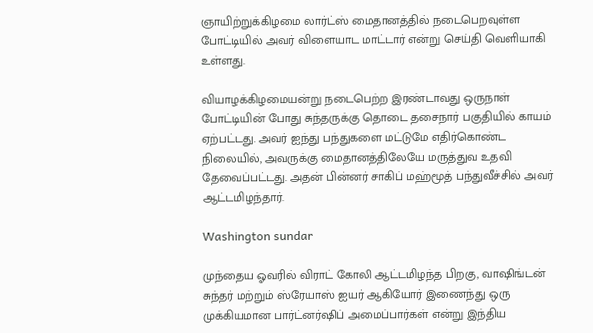ஞாயிற்றுக்கிழமை லார்ட்ஸ் மைதானத்தில் நடைபெறவுள்ள போட்டியில் அவர் விளையாட மாட்டார் என்று செய்தி வெளியாகி உள்ளது.

வியாழக்கிழமையன்று நடைபெற்ற இரண்டாவது ஒருநாள் போட்டியின் போது சுந்தருக்கு தொடை தசைநார் பகுதியில் காயம் ஏற்பட்டது. அவர் ஐந்து பந்துகளை மட்டுமே எதிர்கொண்ட நிலையில், அவருக்கு மைதானத்திலேயே மருத்துவ உதவி தேவைப்பட்டது. அதன் பின்னர் சாகிப் மஹ்மூத் பந்துவீச்சில் அவர் ஆட்டமிழந்தார்.

Washington sundar

முந்தைய ஓவரில் விராட் கோலி ஆட்டமிழந்த பிறகு, வாஷிங்டன் சுந்தர் மற்றும் ஸ்ரேயாஸ் ஐயர் ஆகியோர் இணைந்து ஒரு முக்கியமான பார்ட்னர்ஷிப் அமைப்பார்கள் என்று இந்திய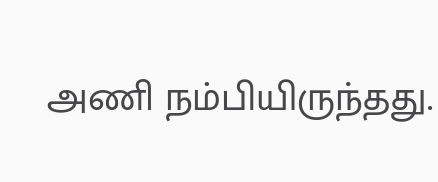அணி நம்பியிருந்தது.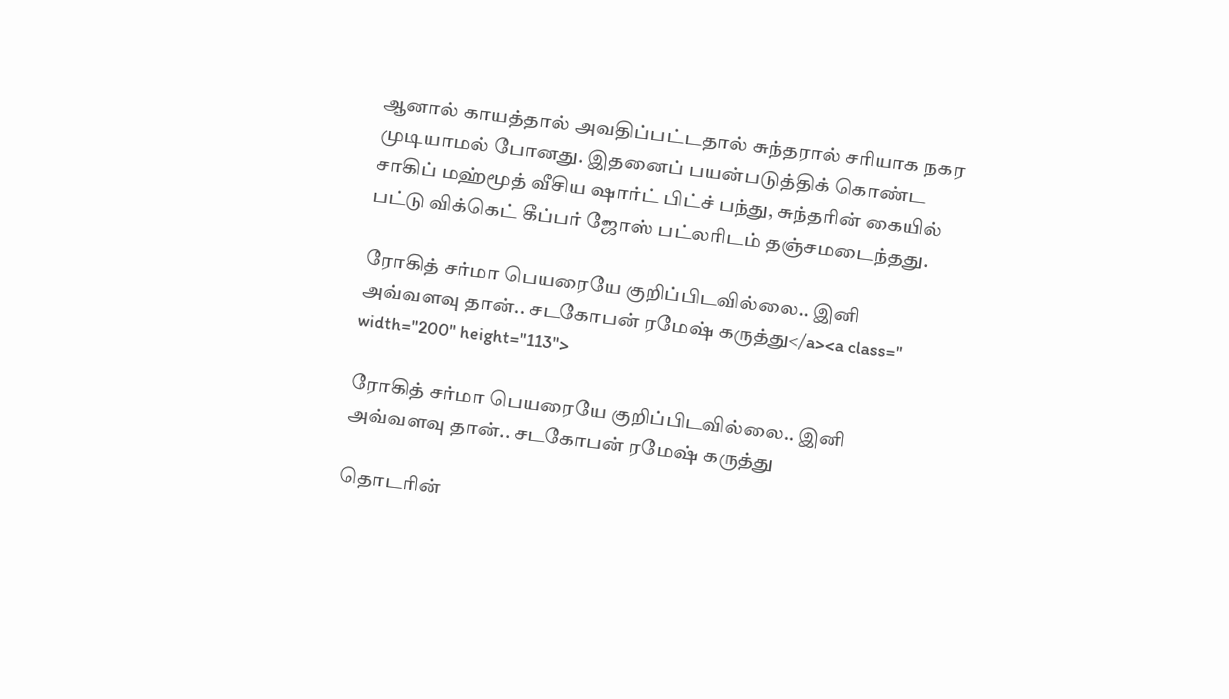ஆனால் காயத்தால் அவதிப்பட்டதால் சுந்தரால் சரியாக நகர முடியாமல் போனது. இதனைப் பயன்படுத்திக் கொண்ட சாகிப் மஹ்மூத் வீசிய ஷார்ட் பிட்ச் பந்து, சுந்தரின் கையில் பட்டு விக்கெட் கீப்பர் ஜோஸ் பட்லரிடம் தஞ்சமடைந்தது.

ரோகித் சர்மா பெயரையே குறிப்பிடவில்லை.. இனி அவ்வளவு தான்.. சடகோபன் ரமேஷ் கருத்து</a><a class=" width="200" height="113">

ரோகித் சர்மா பெயரையே குறிப்பிடவில்லை.. இனி அவ்வளவு தான்.. சடகோபன் ரமேஷ் கருத்து

தொடரின்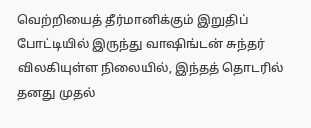வெற்றியைத் தீர்மானிக்கும் இறுதிப் போட்டியில் இருந்து வாஷிங்டன் சுந்தர் விலகியுள்ள நிலையில், இந்தத் தொடரில் தனது முதல்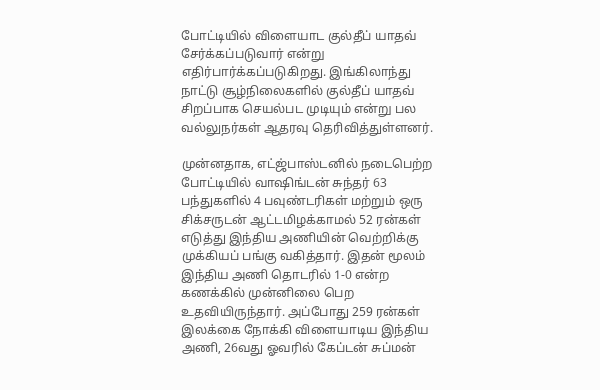போட்டியில் விளையாட குல்தீப் யாதவ் சேர்க்கப்படுவார் என்று எதிர்பார்க்கப்படுகிறது. இங்கிலாந்து நாட்டு சூழ்நிலைகளில் குல்தீப் யாதவ் சிறப்பாக செயல்பட முடியும் என்று பல வல்லுநர்கள் ஆதரவு தெரிவித்துள்ளனர்.

முன்னதாக, எட்ஜ்பாஸ்டனில் நடைபெற்ற போட்டியில் வாஷிங்டன் சுந்தர் 63 பந்துகளில் 4 பவுண்டரிகள் மற்றும் ஒரு சிக்சருடன் ஆட்டமிழக்காமல் 52 ரன்கள் எடுத்து இந்திய அணியின் வெற்றிக்கு முக்கியப் பங்கு வகித்தார். இதன் மூலம் இந்திய அணி தொடரில் 1-0 என்ற கணக்கில் முன்னிலை பெற உதவியிருந்தார். அப்போது 259 ரன்கள் இலக்கை நோக்கி விளையாடிய இந்திய அணி, 26வது ஓவரில் கேப்டன் சுப்மன்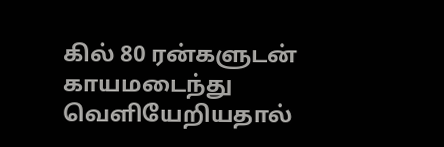கில் 80 ரன்களுடன் காயமடைந்து வெளியேறியதால்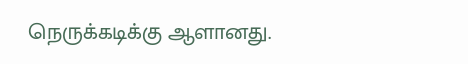நெருக்கடிக்கு ஆளானது.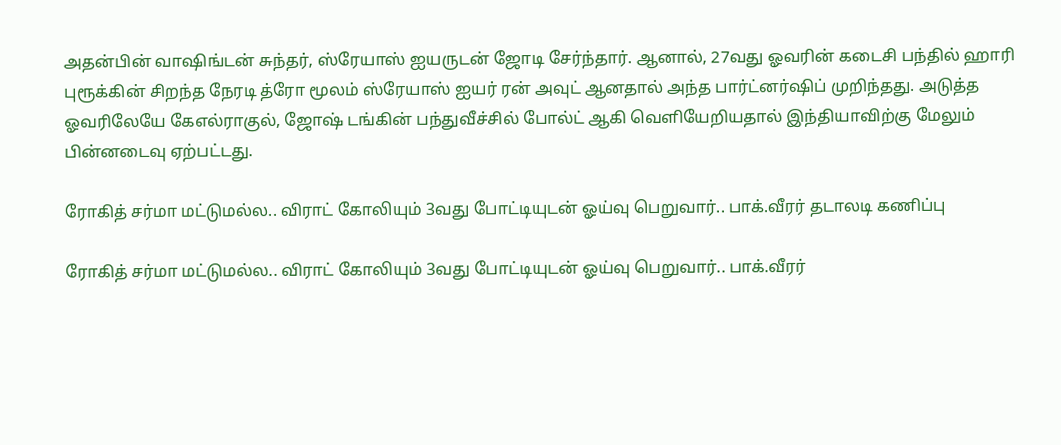அதன்பின் வாஷிங்டன் சுந்தர், ஸ்ரேயாஸ் ஐயருடன் ஜோடி சேர்ந்தார். ஆனால், 27வது ஓவரின் கடைசி பந்தில் ஹாரி புரூக்கின் சிறந்த நேரடி த்ரோ மூலம் ஸ்ரேயாஸ் ஐயர் ரன் அவுட் ஆனதால் அந்த பார்ட்னர்ஷிப் முறிந்தது. அடுத்த ஓவரிலேயே கேஎல்ராகுல், ஜோஷ் டங்கின் பந்துவீச்சில் போல்ட் ஆகி வெளியேறியதால் இந்தியாவிற்கு மேலும் பின்னடைவு ஏற்பட்டது.

ரோகித் சர்மா மட்டுமல்ல.. விராட் கோலியும் 3வது போட்டியுடன் ஓய்வு பெறுவார்.. பாக்.வீரர் தடாலடி கணிப்பு

ரோகித் சர்மா மட்டுமல்ல.. விராட் கோலியும் 3வது போட்டியுடன் ஓய்வு பெறுவார்.. பாக்.வீரர்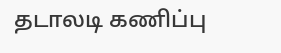தடாலடி கணிப்பு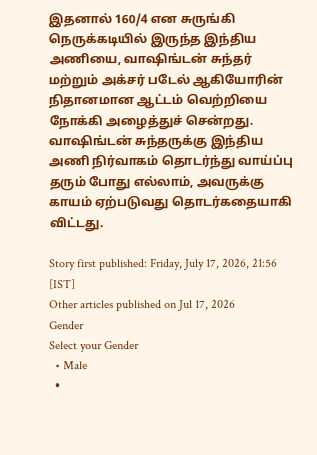இதனால் 160/4 என சுருங்கி நெருக்கடியில் இருந்த இந்திய அணியை, வாஷிங்டன் சுந்தர் மற்றும் அக்சர் படேல் ஆகியோரின் நிதானமான ஆட்டம் வெற்றியை நோக்கி அழைத்துச் சென்றது. வாஷிங்டன் சுந்தருக்கு இந்திய அணி நிர்வாகம் தொடர்ந்து வாய்ப்பு தரும் போது எல்லாம், அவருக்கு காயம் ஏற்படுவது தொடர்கதையாகி விட்டது.

Story first published: Friday, July 17, 2026, 21:56 [IST]
Other articles published on Jul 17, 2026
Gender
Select your Gender
  • Male
  •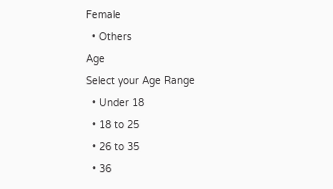Female
  • Others
Age
Select your Age Range
  • Under 18
  • 18 to 25
  • 26 to 35
  • 36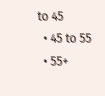to 45
  • 45 to 55
  • 55+